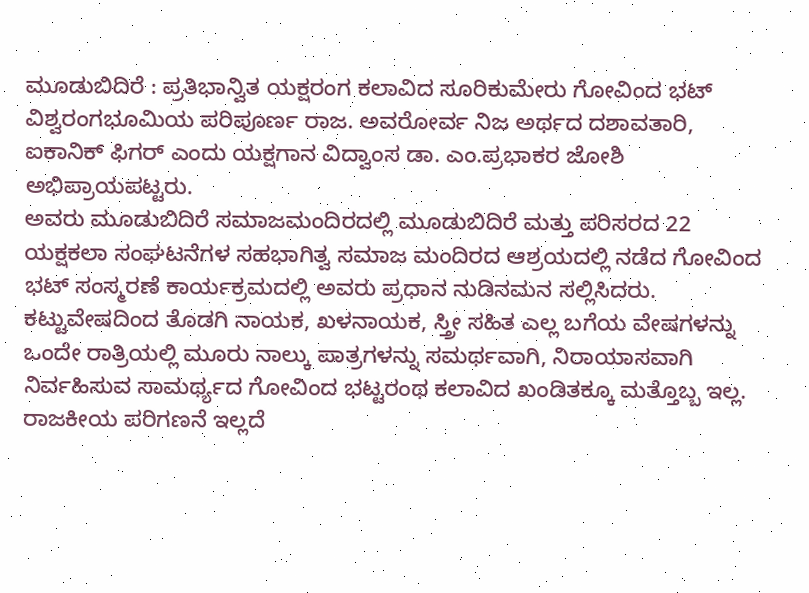ಮೂಡುಬಿದಿರೆ : ಪ್ರತಿಭಾನ್ವಿತ ಯಕ್ಷರಂಗ ಕಲಾವಿದ ಸೂರಿಕುಮೇರು ಗೋವಿಂದ ಭಟ್ ವಿಶ್ವರಂಗಭೂಮಿಯ ಪರಿಪೂರ್ಣ ರಾಜ. ಅವರೋರ್ವ ನಿಜ ಅರ್ಥದ ದಶಾವತಾರಿ, ಐಕಾನಿಕ್ ಫಿಗರ್ ಎಂದು ಯಕ್ಷಗಾನ ವಿದ್ವಾಂಸ ಡಾ. ಎಂ.ಪ್ರಭಾಕರ ಜೋಶಿ ಅಭಿಪ್ರಾಯಪಟ್ಟರು.
ಅವರು ಮೂಡುಬಿದಿರೆ ಸಮಾಜಮಂದಿರದಲ್ಲಿ ಮೂಡುಬಿದಿರೆ ಮತ್ತು ಪರಿಸರದ 22 ಯಕ್ಷಕಲಾ ಸಂಘಟನೆಗಳ ಸಹಭಾಗಿತ್ವ ಸಮಾಜ ಮಂದಿರದ ಆಶ್ರಯದಲ್ಲಿ ನಡೆದ ಗೋವಿಂದ ಭಟ್ ಸಂಸ್ಮರಣೆ ಕಾರ್ಯಕ್ರಮದಲ್ಲಿ ಅವರು ಪ್ರಧಾನ ನುಡಿನಮನ ಸಲ್ಲಿಸಿದರು.
ಕಟ್ಟುವೇಷದಿಂದ ತೊಡಗಿ ನಾಯಕ, ಖಳನಾಯಕ, ಸ್ತ್ರೀ ಸಹಿತ ಎಲ್ಲ ಬಗೆಯ ವೇಷಗಳನ್ನು ಒಂದೇ ರಾತ್ರಿಯಲ್ಲಿ ಮೂರು ನಾಲ್ಕು ಪಾತ್ರಗಳನ್ನು ಸಮರ್ಥವಾಗಿ, ನಿರಾಯಾಸವಾಗಿ ನಿರ್ವಹಿಸುವ ಸಾಮರ್ಥ್ಯದ ಗೋವಿಂದ ಭಟ್ಟರಂಥ ಕಲಾವಿದ ಖಂಡಿತಕ್ಕೂ ಮತ್ತೊಬ್ಬ ಇಲ್ಲ. ರಾಜಕೀಯ ಪರಿಗಣನೆ ಇಲ್ಲದೆ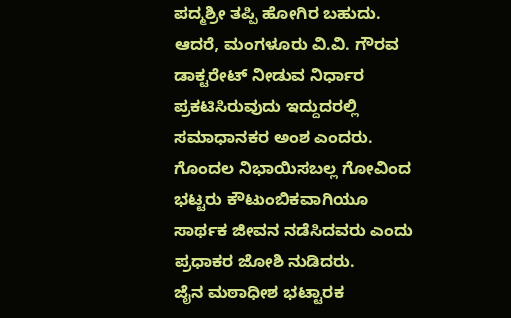ಪದ್ಮಶ್ರೀ ತಪ್ಪಿ ಹೋಗಿರ ಬಹುದು. ಆದರೆ, ಮಂಗಳೂರು ವಿ.ವಿ. ಗೌರವ ಡಾಕ್ಟರೇಟ್ ನೀಡುವ ನಿರ್ಧಾರ ಪ್ರಕಟಿಸಿರುವುದು ಇದ್ದುದರಲ್ಲಿ ಸಮಾಧಾನಕರ ಅಂಶ ಎಂದರು.
ಗೊಂದಲ ನಿಭಾಯಿಸಬಲ್ಲ ಗೋವಿಂದ ಭಟ್ಟರು ಕೌಟುಂಬಿಕವಾಗಿಯೂ ಸಾರ್ಥಕ ಜೀವನ ನಡೆಸಿದವರು ಎಂದು ಪ್ರಧಾಕರ ಜೋಶಿ ನುಡಿದರು.
ಜೈನ ಮಠಾಧೀಶ ಭಟ್ಟಾರಕ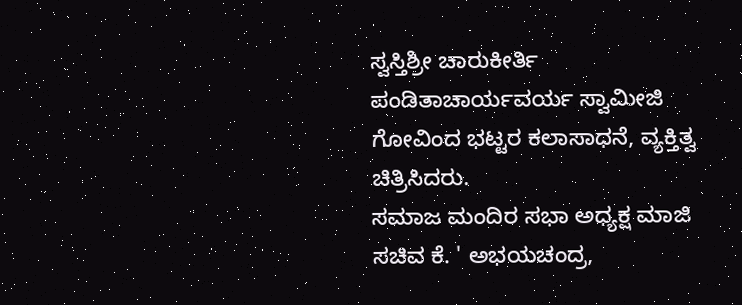ಸ್ವಸ್ತಿಶ್ರೀ ಚಾರುಕೀರ್ತಿ ಪಂಡಿತಾಚಾರ್ಯವರ್ಯ ಸ್ವಾಮೀಜಿ ಗೋವಿಂದ ಭಟ್ಟರ ಕಲಾಸಾಧನೆ, ವ್ಯಕ್ತಿತ್ವ ಚಿತ್ರಿಸಿದರು.
ಸಮಾಜ ಮಂದಿರ ಸಭಾ ಅಧ್ಯಕ್ಷ ಮಾಜಿ ಸಚಿವ ಕೆ. ' ಅಭಯಚಂದ್ರ,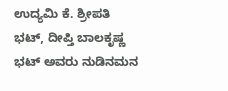ಉದ್ಯಮಿ ಕೆ. ಶ್ರೀಪತಿ ಭಟ್, ದೀಪ್ತಿ ಬಾಲಕೃಷ್ಣ ಭಟ್ ಅವರು ನುಡಿನಮನ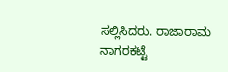ಸಲ್ಲಿಸಿದರು. ರಾಜಾರಾಮ ನಾಗರಕಟ್ಟೆ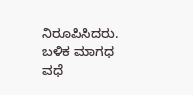ನಿರೂಪಿಸಿದರು.
ಬಳಿಕ ಮಾಗಧ ವಧೆ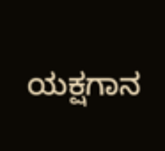ಯಕ್ಷಗಾನ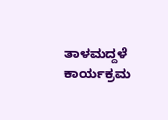ತಾಳಮದ್ದಳೆ ಕಾರ್ಯಕ್ರಮ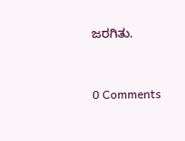ಜರಗಿತು.


0 Comments